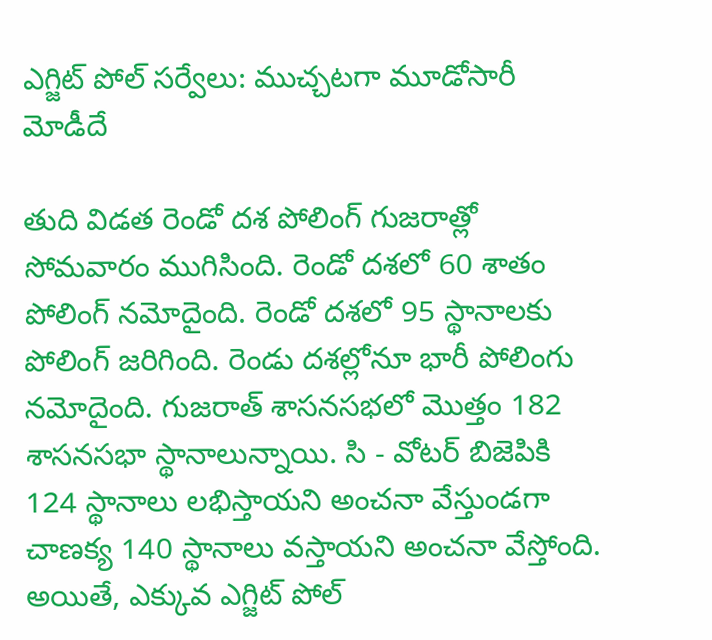ఎగ్జిట్ పోల్ సర్వేలు: ముచ్చటగా మూడోసారీ మోడీదే

తుది విడత రెండో దశ పోలింగ్ గుజరాత్లో సోమవారం ముగిసింది. రెండో దశలో 60 శాతం పోలింగ్ నమోదైంది. రెండో దశలో 95 స్థానాలకు పోలింగ్ జరిగింది. రెండు దశల్లోనూ భారీ పోలింగు నమోదైంది. గుజరాత్ శాసనసభలో మొత్తం 182 శాసనసభా స్థానాలున్నాయి. సి - వోటర్ బిజెపికి 124 స్థానాలు లభిస్తాయని అంచనా వేస్తుండగా చాణక్య 140 స్థానాలు వస్తాయని అంచనా వేస్తోంది. అయితే, ఎక్కువ ఎగ్జిట్ పోల్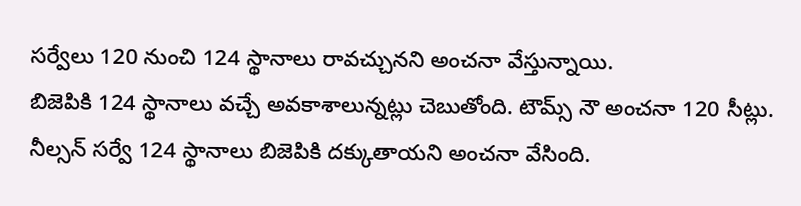సర్వేలు 120 నుంచి 124 స్థానాలు రావచ్చునని అంచనా వేస్తున్నాయి.
బిజెపికి 124 స్థానాలు వచ్చే అవకాశాలున్నట్లు చెబుతోంది. టౌమ్స్ నౌ అంచనా 120 సీట్లు. నీల్సన్ సర్వే 124 స్థానాలు బిజెపికి దక్కుతాయని అంచనా వేసింది.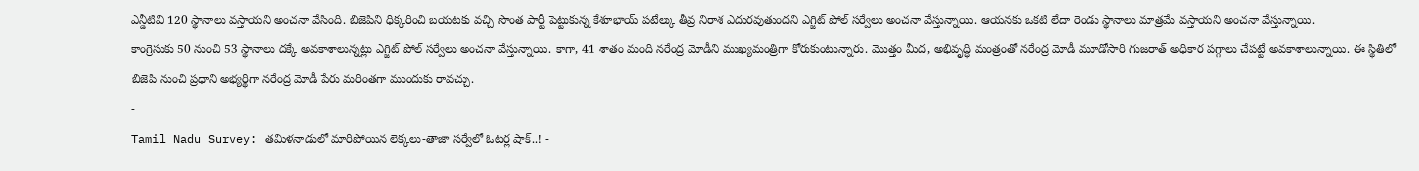ఎన్డీటివి 120 స్థానాలు వస్తాయని అంచనా వేసింది. బిజెపిని ధిక్కరించి బయటకు వచ్చి సొంత పార్టీ పెట్టుకున్న కేశూభాయ్ పటేల్కు తీవ్ర నిరాశ ఎదురవుతుందని ఎగ్జిట్ పోల్ సర్వేలు అంచనా వేస్తున్నాయి. ఆయనకు ఒకటి లేదా రెండు స్థానాలు మాత్రమే వస్తాయని అంచనా వేస్తున్నాయి.
కాంగ్రెసుకు 50 నుంచి 53 స్థానాలు దక్కే అవకాశాలున్నట్లు ఎగ్జిట్ పోల్ సర్వేలు అంచనా వేస్తున్నాయి. కాగా, 41 శాతం మంది నరేంద్ర మోడీని ముఖ్యమంత్రిగా కోరుకుంటున్నారు. మొత్తం మీద, అభివృద్ధి మంత్రంతో నరేంద్ర మోడీ మూడోసారి గుజరాత్ అధికార పగ్గాలు చేపట్టే అవకాశాలున్నాయి. ఈ స్థితిలో బిజెపి నుంచి ప్రధాని అభ్యర్థిగా నరేంద్ర మోడీ పేరు మరింతగా ముందుకు రావచ్చు.
-
Tamil Nadu Survey: తమిళనాడులో మారిపోయిన లెక్కలు-తాజా సర్వేలో ఓటర్ల షాక్..! -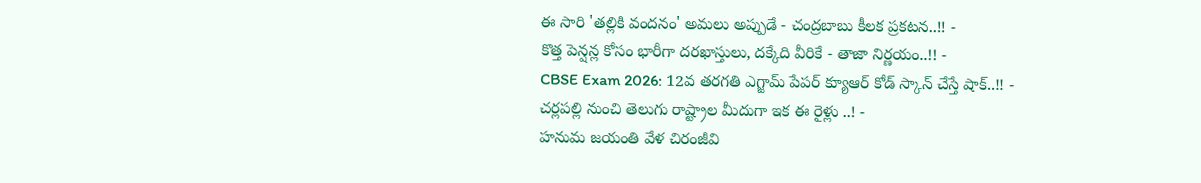ఈ సారి 'తల్లికి వందనం' అమలు అప్పుడే - చంద్రబాబు కీలక ప్రకటన..!! -
కొత్త పెన్షన్ల కోసం భారీగా దరఖాస్తులు, దక్కేది వీరికే - తాజా నిర్ణయం..!! -
CBSE Exam 2026: 12వ తరగతి ఎగ్జామ్ పేపర్ క్యూఆర్ కోడ్ స్కాన్ చేస్తే షాక్..!! -
చర్లపల్లి నుంచి తెలుగు రాష్ట్రాల మీదుగా ఇక ఈ రైళ్లు ..! -
హనుమ జయంతి వేళ చిరంజీవి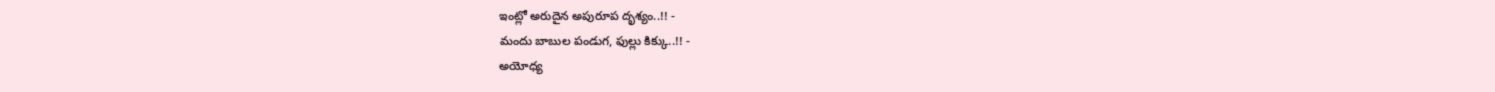ఇంట్లో అరుదైన అపురూప దృశ్యం..!! -
మందు బాబుల పండుగ, ఫుల్లు కిక్కు..!! -
అయోధ్య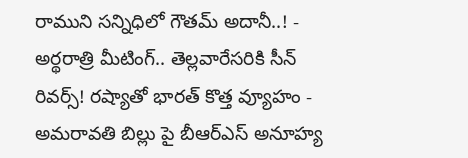రాముని సన్నిధిలో గౌతమ్ అదానీ..! -
అర్థరాత్రి మీటింగ్.. తెల్లవారేసరికి సీన్ రివర్స్! రష్యాతో భారత్ కొత్త వ్యూహం -
అమరావతి బిల్లు పై బీఆర్ఎస్ అనూహ్య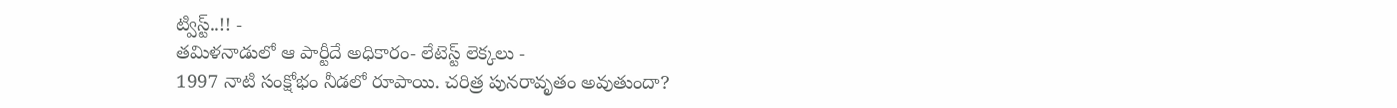ట్విస్ట్..!! -
తమిళనాడులో ఆ పార్టీదే అధికారం- లేటెస్ట్ లెక్కలు -
1997 నాటి సంక్షోభం నీడలో రూపాయి. చరిత్ర పునరావృతం అవుతుందా?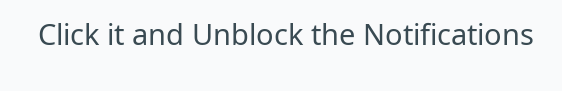Click it and Unblock the Notifications